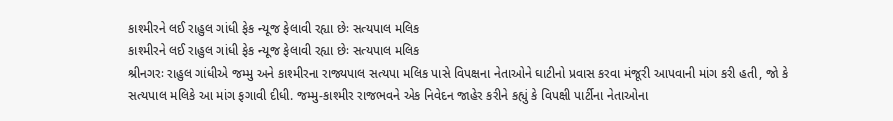કાશ્મીરને લઈ રાહુલ ગાંધી ફેક ન્યૂજ ફેલાવી રહ્યા છેઃ સત્યપાલ મલિક
કાશ્મીરને લઈ રાહુલ ગાંધી ફેક ન્યૂજ ફેલાવી રહ્યા છેઃ સત્યપાલ મલિક
શ્રીનગરઃ રાહુલ ગાંધીએ જમ્મુ અને કાશ્મીરના રાજ્યપાલ સત્યપા મલિક પાસે વિપક્ષના નેતાઓને ઘાટીનો પ્રવાસ કરવા મંજૂરી આપવાની માંગ કરી હતી, જો કે સત્યપાલ મલિકે આ માંગ ફગાવી દીધી. જમ્મુ-કાશ્મીર રાજભવને એક નિવેદન જાહેર કરીને કહ્યું કે વિપક્ષી પાર્ટીના નેતાઓના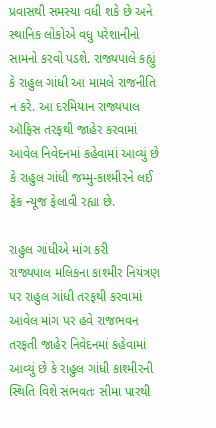પ્રવાસથી સમસ્યા વધી શકે છે અને સ્થાનિક લોકોએ વધુ પરેશાનીનો સામનો કરવો પડશે. રાજ્યપાલે કહ્યું કે રાહુલ ગાંધી આ મામલે રાજનીતિ ન કરે. આ દરમિયાન રાજ્યપાલ ઑફિસ તરફથી જાહેર કરવામાં આવેલ નિવેદનમાં કહેવામાં આવ્યું છે કે રાહુલ ગાંધી જમ્મુ-કાશ્મીરને લઈ ફેક ન્યૂજ ફેલાવી રહ્યા છે.

રાહુલ ગાંધીએ માંગ કરી
રાજ્યપાલ મલિકના કાશ્મીર નિયંત્રણ પર રાહુલ ગાંધી તરફથી કરવામાં આવેલ માંગ પર હવે રાજભવન તરફતી જાહેર નિવેદનમાં કહેવામાં આવ્યું છે કે રાહુલ ગાંધી કાશ્મીરની સ્થિતિ વિશે સંભવતઃ સીમા પારથી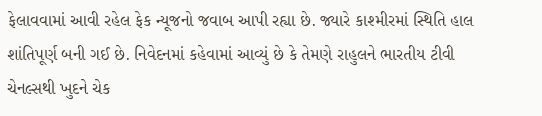ફેલાવવામાં આવી રહેલ ફેક ન્યૂજનો જવાબ આપી રહ્યા છે. જ્યારે કાશ્મીરમાં સ્થિતિ હાલ શાંતિપૂર્ણ બની ગઈ છે. નિવેદનમાં કહેવામાં આવ્યું છે કે તેમણે રાહુલને ભારતીય ટીવી ચેનલ્સથી ખુદને ચેક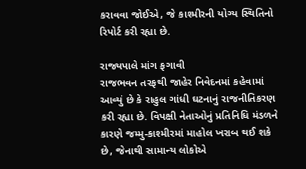કરાવવા જોઈએ, જે કાશ્મીરની યોગ્ય સ્થિતિનો રિપોર્ટ કરી રહ્યા છે.

રાજ્યપાલે માંગ ફગાવી
રાજભવન તરફથી જાહેર નિવેદનમાં કહેવામાં આવ્યું છે કે રાહુલ ગાંધી ઘટનાનું રાજનીતિકરણ કરી રહ્યા છે. વિપક્ષી નેતાઓનું પ્રતિનિધિ મંડળને કારણે જમ્મુ-કાશ્મીરમાં માહોલ ખરાબ થઈ શકે છે, જેનાથી સામાન્ય લોકોએ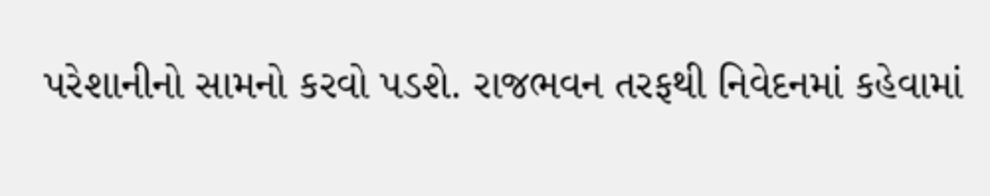પરેશાનીનો સામનો કરવો પડશે. રાજભવન તરફથી નિવેદનમાં કહેવામાં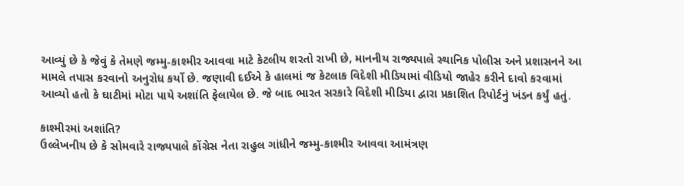આવ્યું છે કે જેવું કે તેમણે જમ્મુ-કાશ્મીર આવવા માટે કેટલીય શરતો રાખી છે, માનનીય રાજ્યપાલે સ્થાનિક પોલીસ અને પ્રશાસનને આ મામલે તપાસ કરવાનો અનુરોધ કર્યો છે. જણાવી દઈએ કે હાલમાં જ કેટલાક વિદેશી મીડિયામાં વીડિયો જાહેર કરીને દાવો કરવામાં આવ્યો હતો કે ઘાટીમાં મોટા પાયે અશાંતિ ફેલાયેલ છે. જે બાદ ભારત સરકારે વિદેશી મીડિયા દ્વારા પ્રકાશિત રિપોર્ટનું ખંડન કર્યું હતું.

કાશ્મીરમાં અશાંતિ?
ઉલ્લેખનીય છે કે સોમવારે રાજ્યપાલે કોંગ્રેસ નેતા રાહુલ ગાંધીને જમ્મુ-કાશ્મીર આવવા આમંત્રણ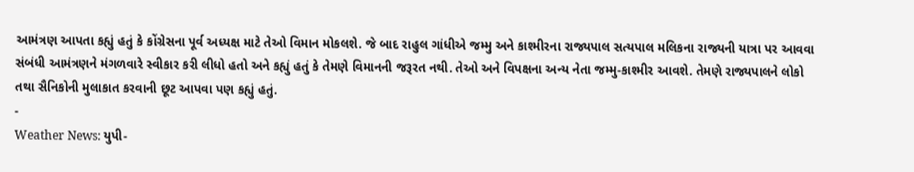આમંત્રણ આપતા કહ્યું હતું કે કોંગ્રેસના પૂર્વ અધ્યક્ષ માટે તેઓ વિમાન મોકલશે. જે બાદ રાહુલ ગાંધીએ જમ્મુ અને કાશ્મીરના રાજ્યપાલ સત્યપાલ મલિકના રાજ્યની યાત્રા પર આવવા સંબંધી આમંત્રણને મંગળવારે સ્વીકાર કરી લીધો હતો અને કહ્યું હતું કે તેમણે વિમાનની જરૂરત નથી. તેઓ અને વિપક્ષના અન્ય નેતા જમ્મુ-કાશ્મીર આવશે. તેમણે રાજ્યપાલને લોકો તથા સૈનિકોની મુલાકાત કરવાની છૂટ આપવા પણ કહ્યું હતું.
-
Weather News: યુપી-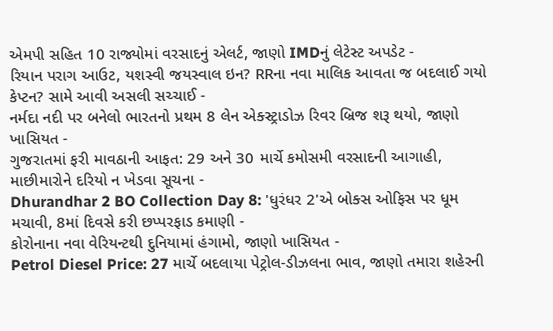એમપી સહિત 10 રાજ્યોમાં વરસાદનું એલર્ટ, જાણો IMDનું લેટેસ્ટ અપડેટ -
રિયાન પરાગ આઉટ, યશસ્વી જયસ્વાલ ઇન? RRના નવા માલિક આવતા જ બદલાઈ ગયો કેપ્ટન? સામે આવી અસલી સચ્ચાઈ -
નર્મદા નદી પર બનેલો ભારતનો પ્રથમ 8 લેન એક્સ્ટ્રાડોઝ રિવર બ્રિજ શરૂ થયો, જાણો ખાસિયત -
ગુજરાતમાં ફરી માવઠાની આફત: 29 અને 30 માર્ચે કમોસમી વરસાદની આગાહી, માછીમારોને દરિયો ન ખેડવા સૂચના -
Dhurandhar 2 BO Collection Day 8: 'ધુરંધર 2'એ બોક્સ ઓફિસ પર ધૂમ મચાવી, 8માં દિવસે કરી છપ્પરફાડ કમાણી -
કોરોનાના નવા વેરિયન્ટથી દુનિયામાં હંગામો, જાણો ખાસિયત -
Petrol Diesel Price: 27 માર્ચે બદલાયા પેટ્રોલ-ડીઝલના ભાવ, જાણો તમારા શહેરની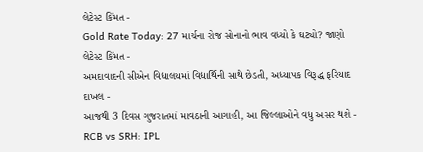લેટેસ્ટ કિંમત -
Gold Rate Today: 27 માર્ચના રોજ સોનાનો ભાવ વધ્યો કે ઘટ્યો? જાણો લેટેસ્ટ કિંમત -
અમદાવાદની સીએન વિદ્યાલયમાં વિદ્યાર્થિની સાથે છેડતી, અધ્યાપક વિરૂદ્ધ ફરિયાદ દાખલ -
આજથી 3 દિવસ ગુજરાતમાં માવઠાની આગાહી, આ જિલ્લાઓને વધુ અસર થશે -
RCB vs SRH: IPL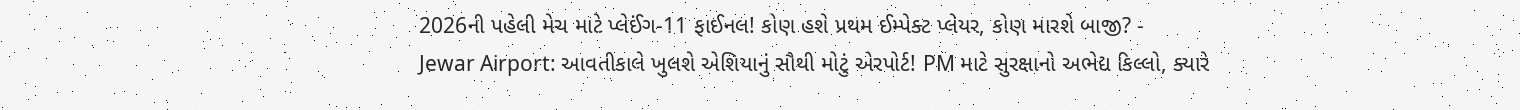2026ની પહેલી મેચ માટે પ્લેઈંગ-11 ફાઈનલ! કોણ હશે પ્રથમ ઈમ્પેક્ટ પ્લેયર, કોણ મારશે બાજી? -
Jewar Airport: આવતીકાલે ખુલશે એશિયાનું સૌથી મોટું એરપોર્ટ! PM માટે સુરક્ષાનો અભેદ્ય કિલ્લો, ક્યારે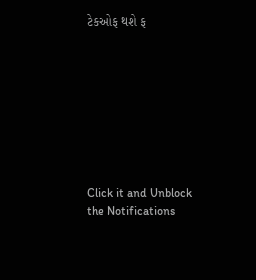ટેકઓફ થશે ફ









Click it and Unblock the Notifications